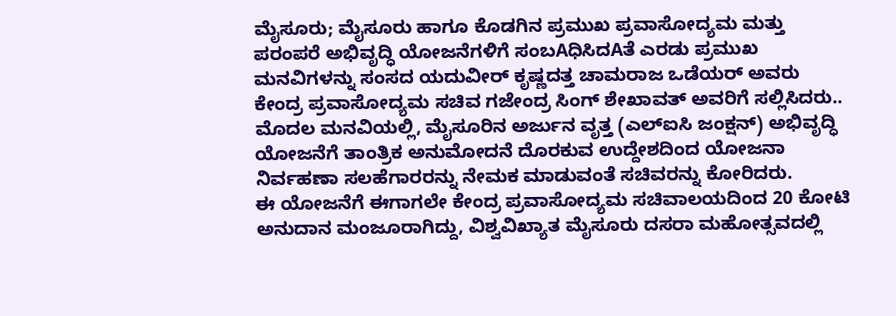ಮೈಸೂರು; ಮೈಸೂರು ಹಾಗೂ ಕೊಡಗಿನ ಪ್ರಮುಖ ಪ್ರವಾಸೋದ್ಯಮ ಮತ್ತು ಪರಂಪರೆ ಅಭಿವೃದ್ಧಿ ಯೋಜನೆಗಳಿಗೆ ಸಂಬAಧಿಸಿದAತೆ ಎರಡು ಪ್ರಮುಖ ಮನವಿಗಳನ್ನು ಸಂಸದ ಯದುವೀರ್ ಕೃಷ್ಣದತ್ತ ಚಾಮರಾಜ ಒಡೆಯರ್ ಅವರು ಕೇಂದ್ರ ಪ್ರವಾಸೋದ್ಯಮ ಸಚಿವ ಗಜೇಂದ್ರ ಸಿಂಗ್ ಶೇಖಾವತ್ ಅವರಿಗೆ ಸಲ್ಲಿಸಿದರು..
ಮೊದಲ ಮನವಿಯಲ್ಲಿ, ಮೈಸೂರಿನ ಅರ್ಜುನ ವೃತ್ತ (ಎಲ್ಐಸಿ ಜಂಕ್ಷನ್) ಅಭಿವೃದ್ಧಿ ಯೋಜನೆಗೆ ತಾಂತ್ರಿಕ ಅನುಮೋದನೆ ದೊರಕುವ ಉದ್ದೇಶದಿಂದ ಯೋಜನಾ ನಿರ್ವಹಣಾ ಸಲಹೆಗಾರರನ್ನು ನೇಮಕ ಮಾಡುವಂತೆ ಸಚಿವರನ್ನು ಕೋರಿದರು.
ಈ ಯೋಜನೆಗೆ ಈಗಾಗಲೇ ಕೇಂದ್ರ ಪ್ರವಾಸೋದ್ಯಮ ಸಚಿವಾಲಯದಿಂದ 20 ಕೋಟಿ ಅನುದಾನ ಮಂಜೂರಾಗಿದ್ದು, ವಿಶ್ವವಿಖ್ಯಾತ ಮೈಸೂರು ದಸರಾ ಮಹೋತ್ಸವದಲ್ಲಿ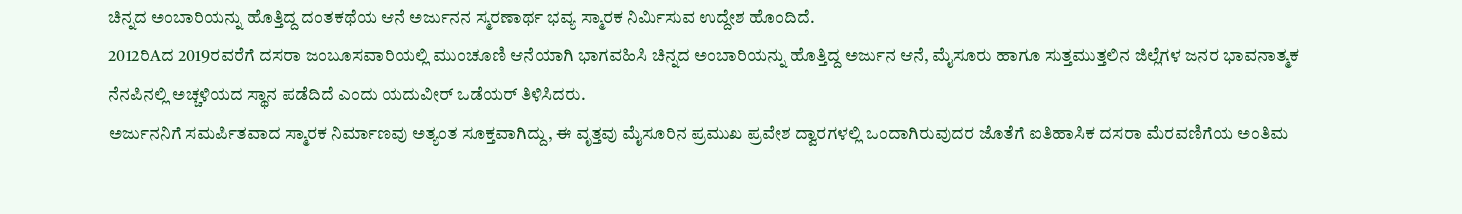ಚಿನ್ನದ ಅಂಬಾರಿಯನ್ನು ಹೊತ್ತಿದ್ದ ದಂತಕಥೆಯ ಆನೆ ಅರ್ಜುನನ ಸ್ಮರಣಾರ್ಥ ಭವ್ಯ ಸ್ಮಾರಕ ನಿರ್ಮಿಸುವ ಉದ್ದೇಶ ಹೊಂದಿದೆ.
2012ರಿAದ 2019ರವರೆಗೆ ದಸರಾ ಜಂಬೂಸವಾರಿಯಲ್ಲಿ ಮುಂಚೂಣಿ ಆನೆಯಾಗಿ ಭಾಗವಹಿಸಿ ಚಿನ್ನದ ಅಂಬಾರಿಯನ್ನು ಹೊತ್ತಿದ್ದ ಅರ್ಜುನ ಆನೆ, ಮೈಸೂರು ಹಾಗೂ ಸುತ್ತಮುತ್ತಲಿನ ಜಿಲ್ಲೆಗಳ ಜನರ ಭಾವನಾತ್ಮಕ ನೆನಪಿನಲ್ಲಿ ಅಚ್ಚಳಿಯದ ಸ್ಥಾನ ಪಡೆದಿದೆ ಎಂದು ಯದುವೀರ್ ಒಡೆಯರ್ ತಿಳಿಸಿದರು.
ಅರ್ಜುನನಿಗೆ ಸಮರ್ಪಿತವಾದ ಸ್ಮಾರಕ ನಿರ್ಮಾಣವು ಅತ್ಯಂತ ಸೂಕ್ತವಾಗಿದ್ದು, ಈ ವೃತ್ತವು ಮೈಸೂರಿನ ಪ್ರಮುಖ ಪ್ರವೇಶ ದ್ವಾರಗಳಲ್ಲಿ ಒಂದಾಗಿರುವುದರ ಜೊತೆಗೆ ಐತಿಹಾಸಿಕ ದಸರಾ ಮೆರವಣಿಗೆಯ ಅಂತಿಮ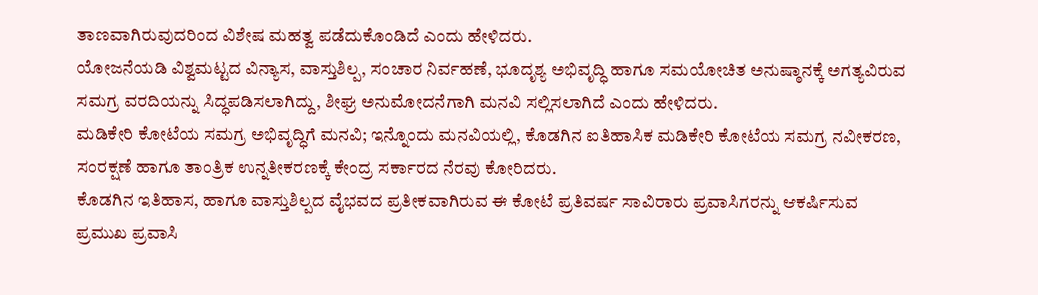ತಾಣವಾಗಿರುವುದರಿಂದ ವಿಶೇಷ ಮಹತ್ವ ಪಡೆದುಕೊಂಡಿದೆ ಎಂದು ಹೇಳಿದರು.
ಯೋಜನೆಯಡಿ ವಿಶ್ವಮಟ್ಟದ ವಿನ್ಯಾಸ, ವಾಸ್ತುಶಿಲ್ಪ, ಸಂಚಾರ ನಿರ್ವಹಣೆ, ಭೂದೃಶ್ಯ ಅಭಿವೃದ್ಧಿ ಹಾಗೂ ಸಮಯೋಚಿತ ಅನುಷ್ಠಾನಕ್ಕೆ ಅಗತ್ಯವಿರುವ ಸಮಗ್ರ ವರದಿಯನ್ನು ಸಿದ್ಧಪಡಿಸಲಾಗಿದ್ದು, ಶೀಘ್ರ ಅನುಮೋದನೆಗಾಗಿ ಮನವಿ ಸಲ್ಲಿಸಲಾಗಿದೆ ಎಂದು ಹೇಳಿದರು.
ಮಡಿಕೇರಿ ಕೋಟೆಯ ಸಮಗ್ರ ಅಭಿವೃದ್ಧಿಗೆ ಮನವಿ; ಇನ್ನೊಂದು ಮನವಿಯಲ್ಲಿ, ಕೊಡಗಿನ ಐತಿಹಾಸಿಕ ಮಡಿಕೇರಿ ಕೋಟೆಯ ಸಮಗ್ರ ನವೀಕರಣ, ಸಂರಕ್ಷಣೆ ಹಾಗೂ ತಾಂತ್ರಿಕ ಉನ್ನತೀಕರಣಕ್ಕೆ ಕೇಂದ್ರ ಸರ್ಕಾರದ ನೆರವು ಕೋರಿದರು.
ಕೊಡಗಿನ ಇತಿಹಾಸ, ಹಾಗೂ ವಾಸ್ತುಶಿಲ್ಪದ ವೈಭವದ ಪ್ರತೀಕವಾಗಿರುವ ಈ ಕೋಟೆ ಪ್ರತಿವರ್ಷ ಸಾವಿರಾರು ಪ್ರವಾಸಿಗರನ್ನು ಆಕರ್ಷಿಸುವ ಪ್ರಮುಖ ಪ್ರವಾಸಿ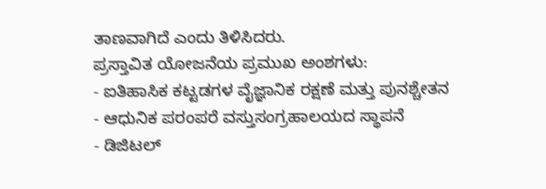ತಾಣವಾಗಿದೆ ಎಂದು ತಿಳಿಸಿದರು.
ಪ್ರಸ್ತಾವಿತ ಯೋಜನೆಯ ಪ್ರಮುಖ ಅಂಶಗಳು:
- ಐತಿಹಾಸಿಕ ಕಟ್ಟಡಗಳ ವೈಜ್ಞಾನಿಕ ರಕ್ಷಣೆ ಮತ್ತು ಪುನಶ್ಚೇತನ
- ಆಧುನಿಕ ಪರಂಪರೆ ವಸ್ತುಸಂಗ್ರಹಾಲಯದ ಸ್ಥಾಪನೆ
- ಡಿಜಿಟಲ್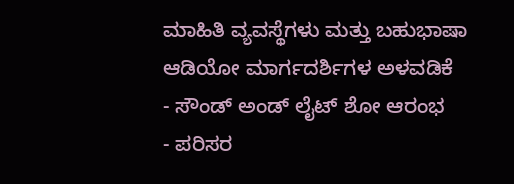ಮಾಹಿತಿ ವ್ಯವಸ್ಥೆಗಳು ಮತ್ತು ಬಹುಭಾಷಾ ಆಡಿಯೋ ಮಾರ್ಗದರ್ಶಿಗಳ ಅಳವಡಿಕೆ
- ಸೌಂಡ್ ಅಂಡ್ ಲೈಟ್ ಶೋ ಆರಂಭ
- ಪರಿಸರ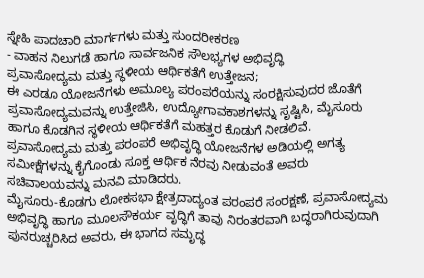ಸ್ನೇಹಿ ಪಾದಚಾರಿ ಮಾರ್ಗಗಳು ಮತ್ತು ಸುಂದರೀಕರಣ
- ವಾಹನ ನಿಲುಗಡೆ ಹಾಗೂ ಸಾರ್ವಜನಿಕ ಸೌಲಭ್ಯಗಳ ಅಭಿವೃದ್ಧಿ
ಪ್ರವಾಸೋದ್ಯಮ ಮತ್ತು ಸ್ಥಳೀಯ ಆರ್ಥಿಕತೆಗೆ ಉತ್ತೇಜನ;
ಈ ಎರಡೂ ಯೋಜನೆಗಳು ಅಮೂಲ್ಯ ಪರಂಪರೆಯನ್ನು ಸಂರಕ್ಷಿಸುವುದರ ಜೊತೆಗೆ ಪ್ರವಾಸೋದ್ಯಮವನ್ನು ಉತ್ತೇಜಿಸಿ, ಉದ್ಯೋಗಾವಕಾಶಗಳನ್ನು ಸೃಷ್ಟಿಸಿ, ಮೈಸೂರು ಹಾಗೂ ಕೊಡಗಿನ ಸ್ಥಳೀಯ ಆರ್ಥಿಕತೆಗೆ ಮಹತ್ತರ ಕೊಡುಗೆ ನೀಡಲಿವೆ.
ಪ್ರವಾಸೋದ್ಯಮ ಮತ್ತು ಪರಂಪರೆ ಅಭಿವೃದ್ಧಿ ಯೋಜನೆಗಳ ಅಡಿಯಲ್ಲಿ ಅಗತ್ಯ ಸಮೀಕ್ಷೆಗಳನ್ನು ಕೈಗೊಂಡು ಸೂಕ್ತ ಆರ್ಥಿಕ ನೆರವು ನೀಡುವಂತೆ ಅವರು ಸಚಿವಾಲಯವನ್ನು ಮನವಿ ಮಾಡಿದರು.
ಮೈಸೂರು-ಕೊಡಗು ಲೋಕಸಭಾ ಕ್ಷೇತ್ರದಾದ್ಯಂತ ಪರಂಪರೆ ಸಂರಕ್ಷಣೆ, ಪ್ರವಾಸೋದ್ಯಮ ಅಭಿವೃದ್ಧಿ ಹಾಗೂ ಮೂಲಸೌಕರ್ಯ ವೃದ್ಧಿಗೆ ತಾವು ನಿರಂತರವಾಗಿ ಬದ್ಧರಾಗಿರುವುದಾಗಿ ಪುನರುಚ್ಚರಿಸಿದ ಅವರು, ಈ ಭಾಗದ ಸಮೃದ್ಧ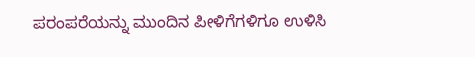ಪರಂಪರೆಯನ್ನು ಮುಂದಿನ ಪೀಳಿಗೆಗಳಿಗೂ ಉಳಿಸಿ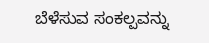ಬೆಳೆಸುವ ಸಂಕಲ್ಪವನ್ನು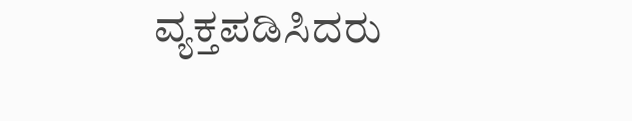ವ್ಯಕ್ತಪಡಿಸಿದರು